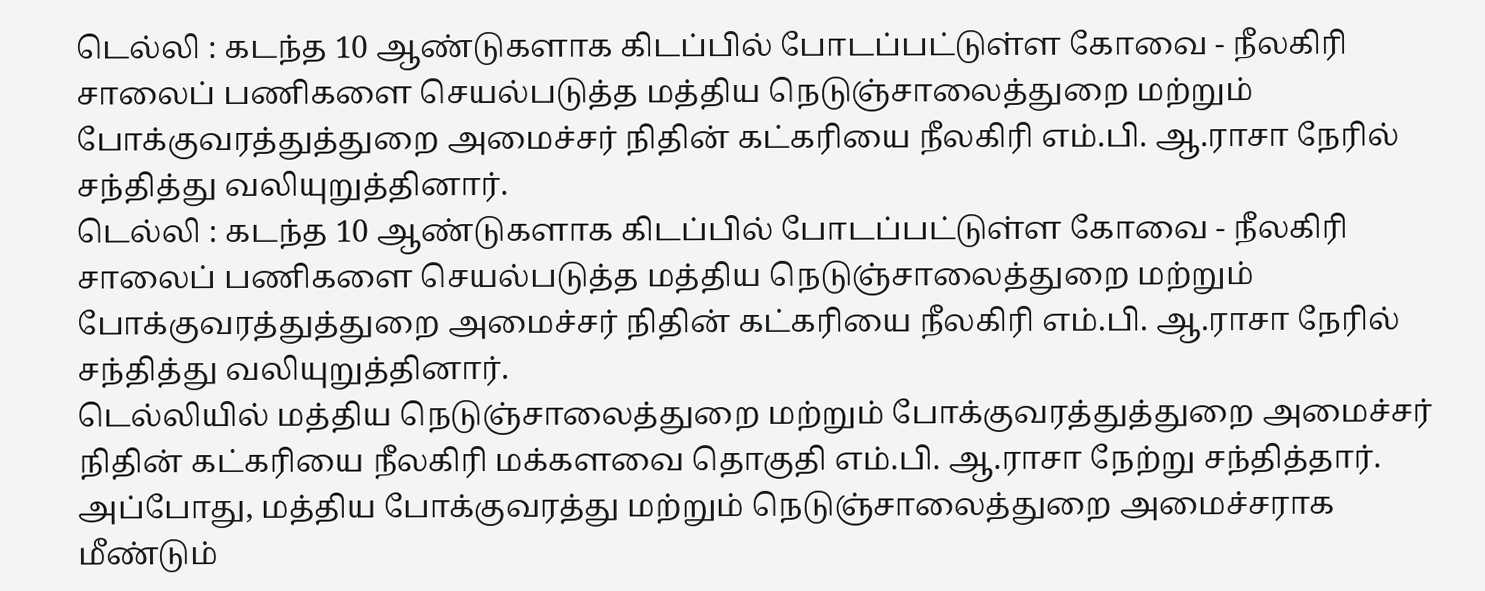டெல்லி : கடந்த 10 ஆண்டுகளாக கிடப்பில் போடப்பட்டுள்ள கோவை - நீலகிரி சாலைப் பணிகளை செயல்படுத்த மத்திய நெடுஞ்சாலைத்துறை மற்றும் போக்குவரத்துத்துறை அமைச்சர் நிதின் கட்கரியை நீலகிரி எம்.பி. ஆ.ராசா நேரில் சந்தித்து வலியுறுத்தினார்.
டெல்லி : கடந்த 10 ஆண்டுகளாக கிடப்பில் போடப்பட்டுள்ள கோவை - நீலகிரி சாலைப் பணிகளை செயல்படுத்த மத்திய நெடுஞ்சாலைத்துறை மற்றும் போக்குவரத்துத்துறை அமைச்சர் நிதின் கட்கரியை நீலகிரி எம்.பி. ஆ.ராசா நேரில் சந்தித்து வலியுறுத்தினார்.
டெல்லியில் மத்திய நெடுஞ்சாலைத்துறை மற்றும் போக்குவரத்துத்துறை அமைச்சர் நிதின் கட்கரியை நீலகிரி மக்களவை தொகுதி எம்.பி. ஆ.ராசா நேற்று சந்தித்தார். அப்போது, மத்திய போக்குவரத்து மற்றும் நெடுஞ்சாலைத்துறை அமைச்சராக மீண்டும்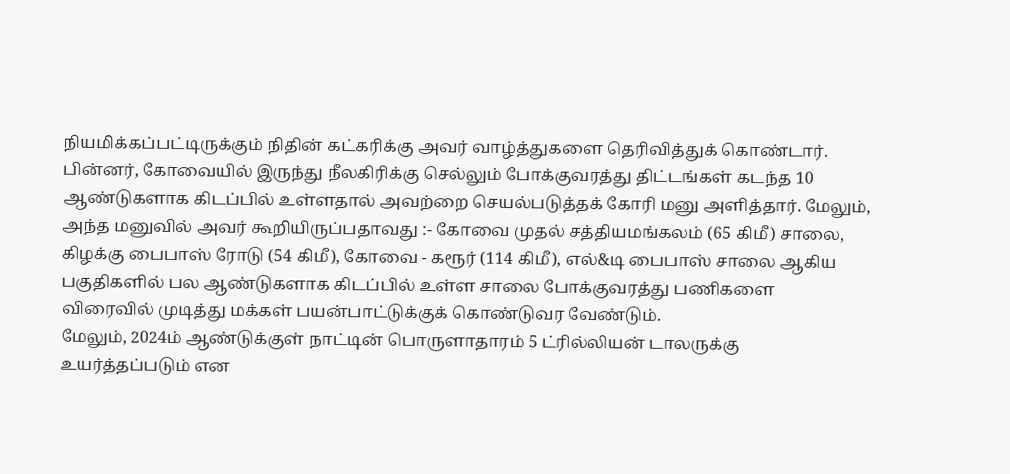நியமிக்கப்பட்டிருக்கும் நிதின் கட்கரிக்கு அவர் வாழ்த்துகளை தெரிவித்துக் கொண்டார்.
பின்னர், கோவையில் இருந்து நீலகிரிக்கு செல்லும் போக்குவரத்து திட்டங்கள் கடந்த 10 ஆண்டுகளாக கிடப்பில் உள்ளதால் அவற்றை செயல்படுத்தக் கோரி மனு அளித்தார். மேலும், அந்த மனுவில் அவர் கூறியிருப்பதாவது :- கோவை முதல் சத்தியமங்கலம் (65 கிமீ) சாலை, கிழக்கு பைபாஸ் ரோடு (54 கிமீ), கோவை - கரூர் (114 கிமீ), எல்&டி பைபாஸ் சாலை ஆகிய பகுதிகளில் பல ஆண்டுகளாக கிடப்பில் உள்ள சாலை போக்குவரத்து பணிகளை விரைவில் முடித்து மக்கள் பயன்பாட்டுக்குக் கொண்டுவர வேண்டும்.
மேலும், 2024ம் ஆண்டுக்குள் நாட்டின் பொருளாதாரம் 5 ட்ரில்லியன் டாலருக்கு உயர்த்தப்படும் என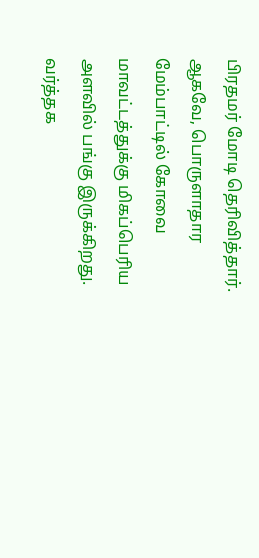பிரதமர் மோடி தெரிவித்தார். ஆகவே, பொருளாதார மேம்பாட்டில் கோவை மாவட்டத்துக்கு மிகப்பெரிய அளவில் பங்கு இருக்கிறது. வர்த்தக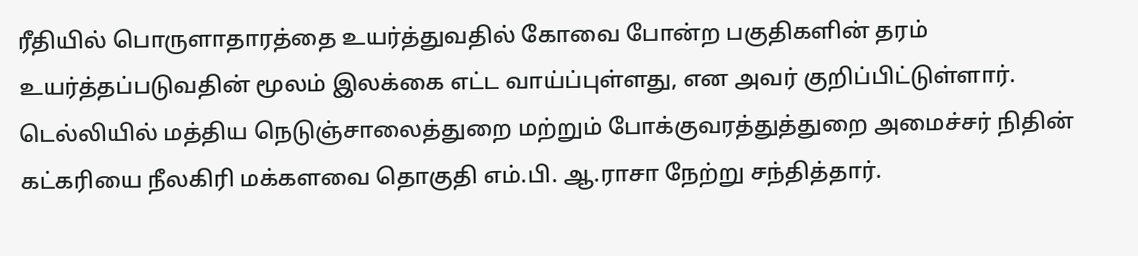ரீதியில் பொருளாதாரத்தை உயர்த்துவதில் கோவை போன்ற பகுதிகளின் தரம் உயர்த்தப்படுவதின் மூலம் இலக்கை எட்ட வாய்ப்புள்ளது, என அவர் குறிப்பிட்டுள்ளார்.
டெல்லியில் மத்திய நெடுஞ்சாலைத்துறை மற்றும் போக்குவரத்துத்துறை அமைச்சர் நிதின் கட்கரியை நீலகிரி மக்களவை தொகுதி எம்.பி. ஆ.ராசா நேற்று சந்தித்தார்.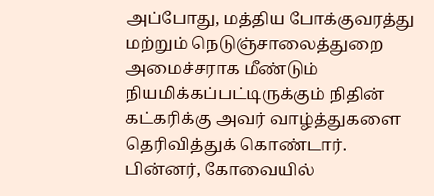அப்போது, மத்திய போக்குவரத்து மற்றும் நெடுஞ்சாலைத்துறை அமைச்சராக மீண்டும் நியமிக்கப்பட்டிருக்கும் நிதின் கட்கரிக்கு அவர் வாழ்த்துகளை தெரிவித்துக் கொண்டார்.
பின்னர், கோவையில்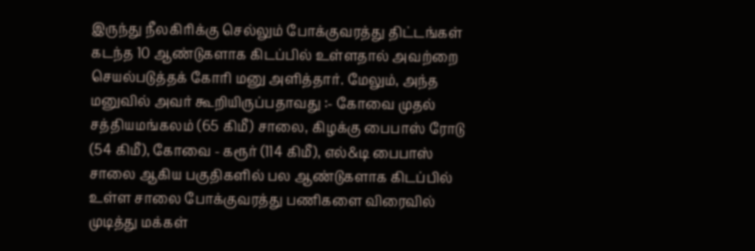இருந்து நீலகிரிக்கு செல்லும் போக்குவரத்து திட்டங்கள் கடந்த 10 ஆண்டுகளாக கிடப்பில் உள்ளதால் அவற்றை செயல்படுத்தக் கோரி மனு அளித்தார். மேலும், அந்த மனுவில் அவர் கூறியிருப்பதாவது :- கோவை முதல் சத்தியமங்கலம் (65 கிமீ) சாலை, கிழக்கு பைபாஸ் ரோடு (54 கிமீ), கோவை - கரூர் (114 கிமீ), எல்&டி பைபாஸ் சாலை ஆகிய பகுதிகளில் பல ஆண்டுகளாக கிடப்பில் உள்ள சாலை போக்குவரத்து பணிகளை விரைவில் முடித்து மக்கள்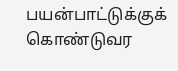பயன்பாட்டுக்குக் கொண்டுவர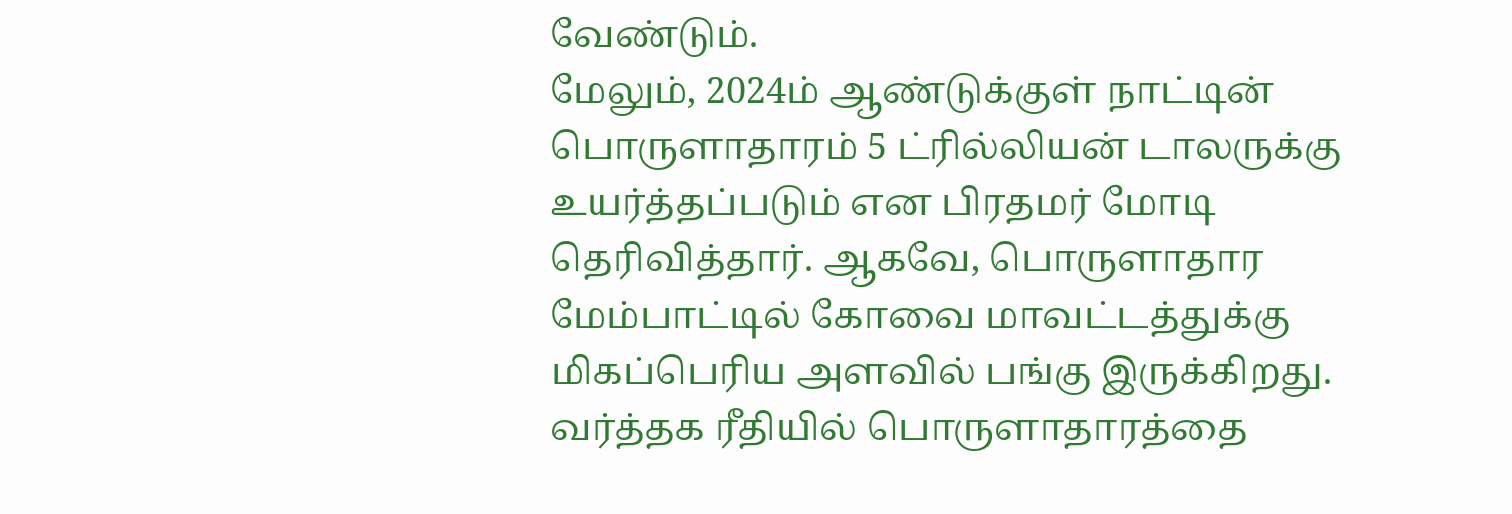வேண்டும்.
மேலும், 2024ம் ஆண்டுக்குள் நாட்டின் பொருளாதாரம் 5 ட்ரில்லியன் டாலருக்கு உயர்த்தப்படும் என பிரதமர் மோடி தெரிவித்தார். ஆகவே, பொருளாதார மேம்பாட்டில் கோவை மாவட்டத்துக்கு மிகப்பெரிய அளவில் பங்கு இருக்கிறது. வர்த்தக ரீதியில் பொருளாதாரத்தை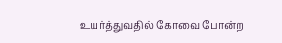உயர்த்துவதில் கோவை போன்ற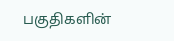பகுதிகளின்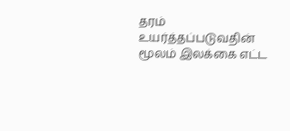தரம் உயர்த்தப்படுவதின் மூலம் இலக்கை எட்ட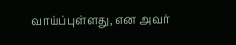வாய்ப்புள்ளது, என அவர்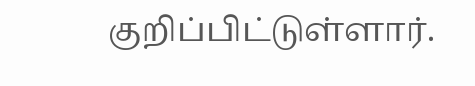குறிப்பிட்டுள்ளார்.